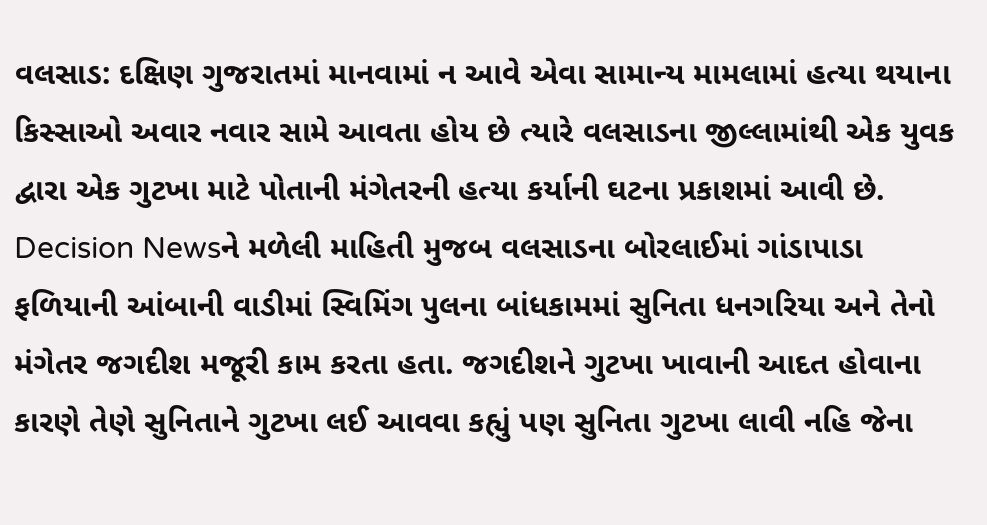વલસાડ: દક્ષિણ ગુજરાતમાં માનવામાં ન આવે એવા સામાન્ય મામલામાં હત્યા થયાના કિસ્સાઓ અવાર નવાર સામે આવતા હોય છે ત્યારે વલસાડના જીલ્લામાંથી એક યુવક દ્વારા એક ગુટખા માટે પોતાની મંગેતરની હત્યા કર્યાની ઘટના પ્રકાશમાં આવી છે.
Decision Newsને મળેલી માહિતી મુજબ વલસાડના બોરલાઈમાં ગાંડાપાડા ફળિયાની આંબાની વાડીમાં સ્વિમિંગ પુલના બાંધકામમાં સુનિતા ધનગરિયા અને તેનો મંગેતર જગદીશ મજૂરી કામ કરતા હતા. જગદીશને ગુટખા ખાવાની આદત હોવાના કારણે તેણે સુનિતાને ગુટખા લઈ આવવા કહ્યું પણ સુનિતા ગુટખા લાવી નહિ જેના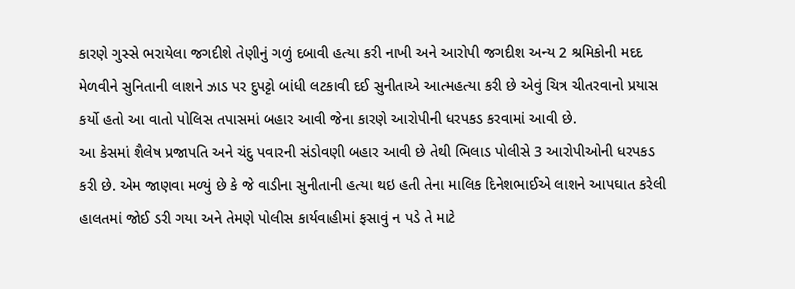કારણે ગુસ્સે ભરાયેલા જગદીશે તેણીનું ગળું દબાવી હત્યા કરી નાખી અને આરોપી જગદીશ અન્ય 2 શ્રમિકોની મદદ મેળવીને સુનિતાની લાશને ઝાડ પર દુપટ્ટો બાંધી લટકાવી દઈ સુનીતાએ આત્મહત્યા કરી છે એવું ચિત્ર ચીતરવાનો પ્રયાસ કર્યો હતો આ વાતો પોલિસ તપાસમાં બહાર આવી જેના કારણે આરોપીની ધરપકડ કરવામાં આવી છે.
આ કેસમાં શૈલેષ પ્રજાપતિ અને ચંદુ પવારની સંડોવણી બહાર આવી છે તેથી ભિલાડ પોલીસે 3 આરોપીઓની ધરપકડ કરી છે. એમ જાણવા મળ્યું છે કે જે વાડીના સુનીતાની હત્યા થઇ હતી તેના માલિક દિનેશભાઈએ લાશને આપઘાત કરેલી હાલતમાં જોઈ ડરી ગયા અને તેમણે પોલીસ કાર્યવાહીમાં ફસાવું ન પડે તે માટે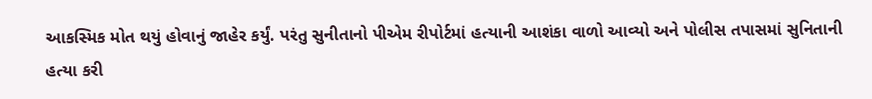આકસ્મિક મોત થયું હોવાનું જાહેર કર્યું. પરંતુ સુનીતાનો પીએમ રીપોર્ટમાં હત્યાની આશંકા વાળો આવ્યો અને પોલીસ તપાસમાં સુનિતાની હત્યા કરી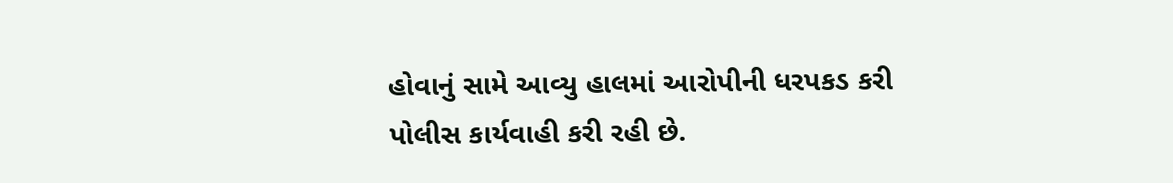હોવાનું સામે આવ્યુ હાલમાં આરોપીની ધરપકડ કરી પોલીસ કાર્યવાહી કરી રહી છે.